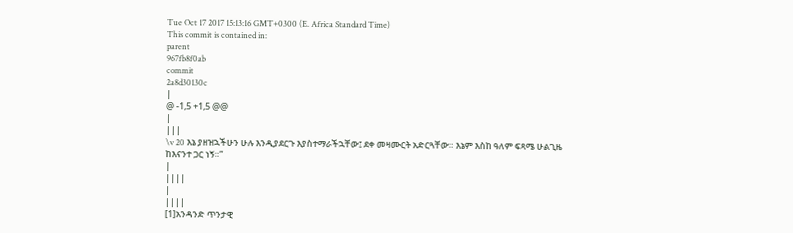Tue Oct 17 2017 15:13:16 GMT+0300 (E. Africa Standard Time)
This commit is contained in:
parent
967fb8f0ab
commit
2a8d30130c
|
@ -1,5 +1,5 @@
|
|||
\v 20 እኔ ያዘዝኋችሁን ሁሉ እንዲያደርጉ እያስተማራችኋቸው፤ ደቀ መዛሙርት አድርጓቸው። እኔም እስከ ዓለም ፍጻሜ ሁልጊዜ ከእናንተ ጋር ነኝ።”
|
||||
|
||||
[1]አንዳንድ ጥንታዊ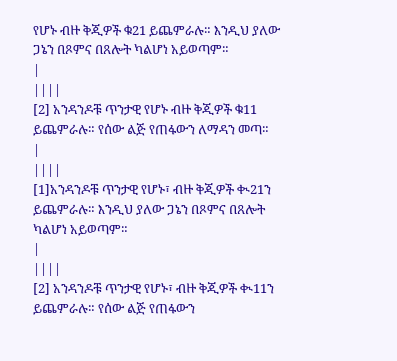የሆኑ ብዙ ቅጂዎች ቁ21 ይጨምራሉ። እንዲህ ያለው ጋኔን በጾምና በጸሎት ካልሆነ አይወጣም።
|
||||
[2] አንዳንዶቹ ጥንታዊ የሆኑ ብዙ ቅጂዎች ቁ11 ይጨምራሉ። የሰው ልጅ የጠፋውን ለማዳን መጣ።
|
||||
[1]አንዳንዶቹ ጥንታዊ የሆኑ፣ ብዙ ቅጂዎች ቊ21ን ይጨምራሉ። እንዲህ ያለው ጋኔን በጾምና በጸሎት ካልሆነ አይወጣም።
|
||||
[2] አንዳንዶቹ ጥንታዊ የሆኑ፣ ብዙ ቅጂዎች ቊ11ን ይጨምራሉ። የሰው ልጅ የጠፋውን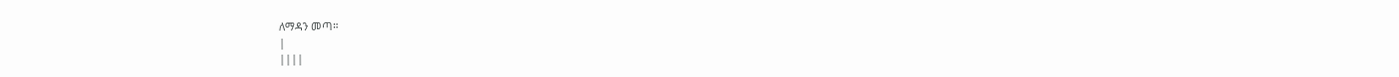ለማዳን መጣ።
|
||||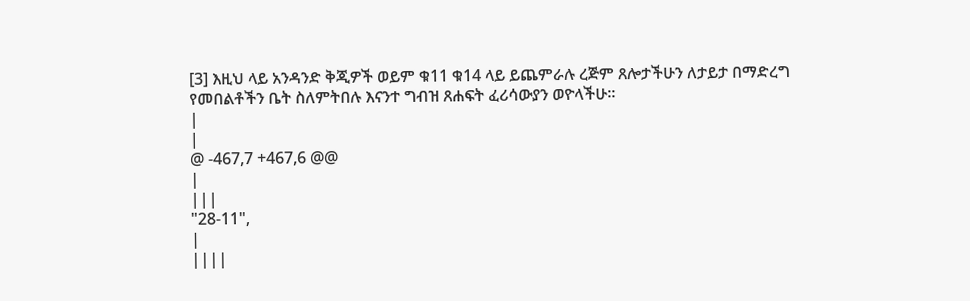[3] እዚህ ላይ አንዳንድ ቅጂዎች ወይም ቁ11 ቁ14 ላይ ይጨምራሉ ረጅም ጸሎታችሁን ለታይታ በማድረግ የመበልቶችን ቤት ስለምትበሉ እናንተ ግብዝ ጸሐፍት ፈሪሳውያን ወዮላችሁ።
|
|
@ -467,7 +467,6 @@
|
|||
"28-11",
|
||||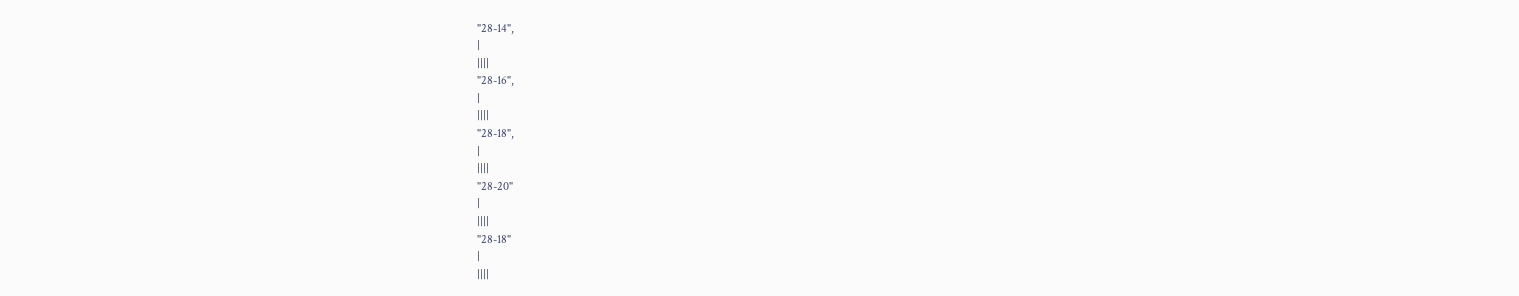"28-14",
|
||||
"28-16",
|
||||
"28-18",
|
||||
"28-20"
|
||||
"28-18"
|
||||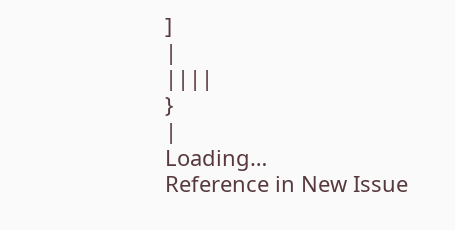]
|
||||
}
|
Loading…
Reference in New Issue